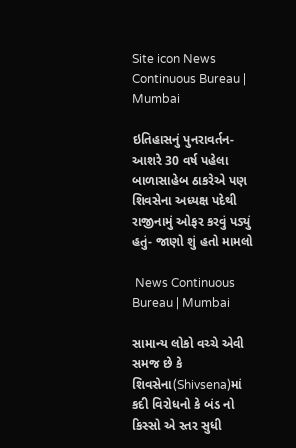Site icon News Continuous Bureau | Mumbai

ઇતિહાસનું પુનરાવર્તન- આશરે 30 વર્ષ પહેલા બાળાસાહેબ ઠાકરેએ પણ શિવસેના અધ્યક્ષ પદેથી રાજીનામું ઓફર કરવું પડ્યું હતું- જાણો શું હતો મામલો

 News Continuous Bureau | Mumbai

સામાન્ય લોકો વચ્ચે એવી સમજ છે કે શિવસેના(Shivsena)માં કદી વિરોધનો કે બંડ નો કિસ્સો એ સ્તર સુધી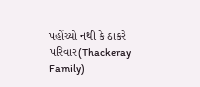પહોંચ્યો નથી કે ઠાકરે પરિવાર(Thackeray Family)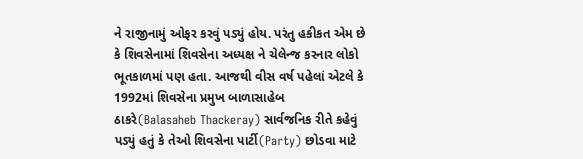ને રાજીનામું ઓફર કરવું પડ્યું હોય. પરંતુ હકીકત એમ છે કે શિવસેનામાં શિવસેના અધ્યક્ષ ને ચેલેન્જ કરનાર લોકો ભૂતકાળમાં પણ હતા. આજથી વીસ વર્ષ પહેલાં એટલે કે 1992માં શિવસેના પ્રમુખ બાળાસાહેબ ઠાકરે(Balasaheb Thackeray) સાર્વજનિક રીતે કહેવું પડ્યું હતું કે તેઓ શિવસેના પાર્ટી(Party) છોડવા માટે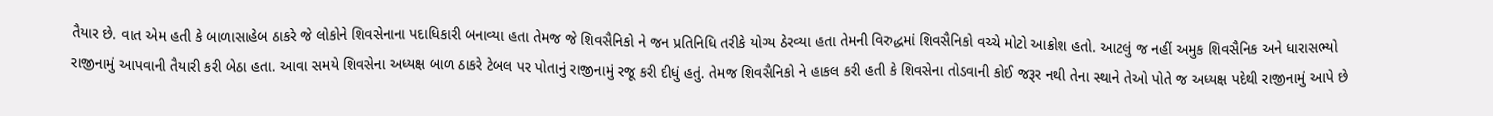તૈયાર છે. વાત એમ હતી કે બાળાસાહેબ ઠાકરે જે લોકોને શિવસેનાના પદાધિકારી બનાવ્યા હતા તેમજ જે શિવસૈનિકો ને જન પ્રતિનિધિ તરીકે યોગ્ય ઠેરવ્યા હતા તેમની વિરુદ્ધમાં શિવસૈનિકો વચ્ચે મોટો આક્રોશ હતો. આટલું જ નહીં અમુક શિવસૈનિક અને ધારાસભ્યો રાજીનામું આપવાની તૈયારી કરી બેઠા હતા. આવા સમયે શિવસેના અધ્યક્ષ બાળ ઠાકરે ટેબલ પર પોતાનું રાજીનામું રજૂ કરી દીધું હતું. તેમજ શિવસૈનિકો ને હાકલ કરી હતી કે શિવસેના તોડવાની કોઈ જરૂર નથી તેના સ્થાને તેઓ પોતે જ અધ્યક્ષ પદેથી રાજીનામું આપે છે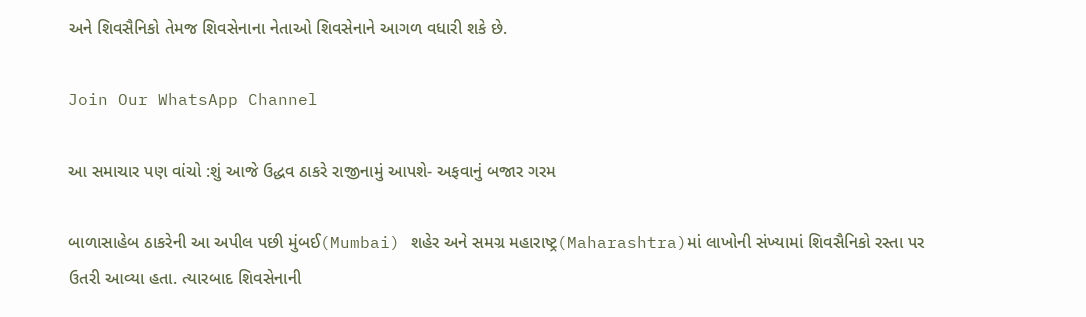અને શિવસૈનિકો તેમજ શિવસેનાના નેતાઓ શિવસેનાને આગળ વધારી શકે છે.

Join Our WhatsApp Channel

આ સમાચાર પણ વાંચો :શું આજે ઉદ્ધવ ઠાકરે રાજીનામું આપશે- અફવાનું બજાર ગરમ

બાળાસાહેબ ઠાકરેની આ અપીલ પછી મુંબઈ(Mumbai) શહેર અને સમગ્ર મહારાષ્ટ્ર(Maharashtra)માં લાખોની સંખ્યામાં શિવસૈનિકો રસ્તા પર ઉતરી આવ્યા હતા. ત્યારબાદ શિવસેનાની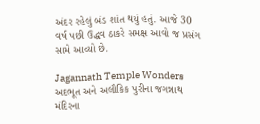અંદર રહેલું બંડ શાંત થયું હતું. આજે 30 વર્ષ પછી ઉદ્ધવ ઠાકરે સમક્ષ આવો જ પ્રસંગ સામે આવ્યો છે.

Jagannath Temple Wonders અદભૂત અને અલૌકિક પુરીના જગન્નાથ મંદિરના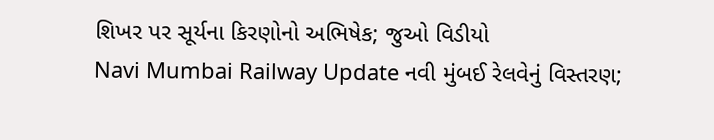શિખર પર સૂર્યના કિરણોનો અભિષેક; જુઓ વિડીયો
Navi Mumbai Railway Update નવી મુંબઈ રેલવેનું વિસ્તરણ;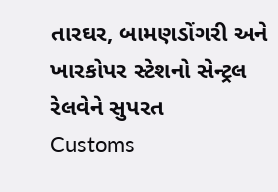તારઘર, બામણડોંગરી અને ખારકોપર સ્ટેશનો સેન્ટ્રલ રેલવેને સુપરત
Customs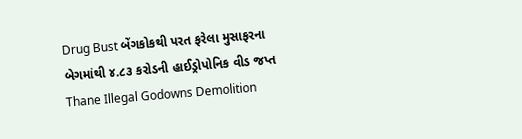Drug Bust બેંગકોકથી પરત ફરેલા મુસાફરના બેગમાંથી ૪.૮૩ કરોડની હાઈડ્રોપોનિક વીડ જપ્ત
Thane Illegal Godowns Demolition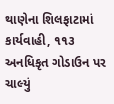થાણેના શિલફાટામાં કાર્યવાહી, ૧૧૩ અનધિકૃત ગોડાઉન પર ચાલ્યું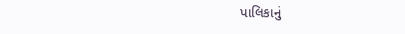પાલિકાનું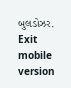બુલડોઝર.
Exit mobile version